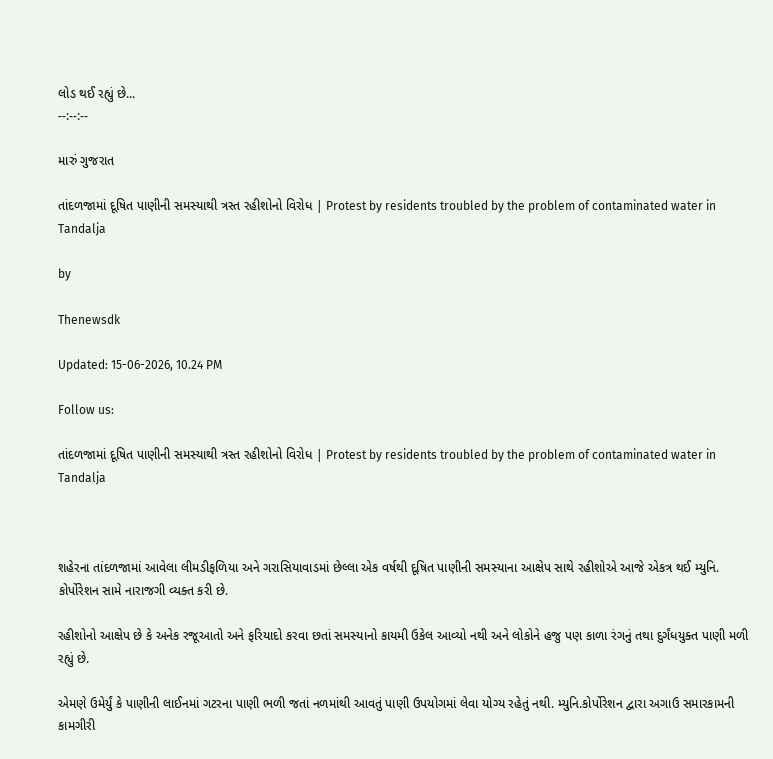લોડ થઈ રહ્યું છે...
--:--:--

મારું ગુજરાત

તાંદળજામાં દૂષિત પાણીની સમસ્યાથી ત્રસ્ત રહીશોનો વિરોધ | Protest by residents troubled by the problem of contaminated water in Tandalja

by

Thenewsdk

Updated: 15-06-2026, 10.24 PM

Follow us:

તાંદળજામાં દૂષિત પાણીની સમસ્યાથી ત્રસ્ત રહીશોનો વિરોધ | Protest by residents troubled by the problem of contaminated water in Tandalja



શહેરના તાંદળજામાં આવેલા લીમડીફળિયા અને ગરાસિયાવાડમાં છેલ્લા એક વર્ષથી દૂષિત પાણીની સમસ્યાના આક્ષેપ સાથે રહીશોએ આજે એકત્ર થઈ મ્યુનિ. કોર્પોરેશન સામે નારાજગી વ્યક્ત કરી છે.

રહીશોનો આક્ષેપ છે કે અનેક રજૂઆતો અને ફરિયાદો કરવા છતાં સમસ્યાનો કાયમી ઉકેલ આવ્યો નથી અને લોકોને હજુ પણ કાળા રંગનું તથા દુર્ગંધયુક્ત પાણી મળી રહ્યું છે.

એમણે ઉમેર્યું કે પાણીની લાઈનમાં ગટરના પાણી ભળી જતાં નળમાંથી આવતું પાણી ઉપયોગમાં લેવા યોગ્ય રહેતું નથી. મ્યુનિ.કોર્પોરેશન દ્વારા અગાઉ સમારકામની કામગીરી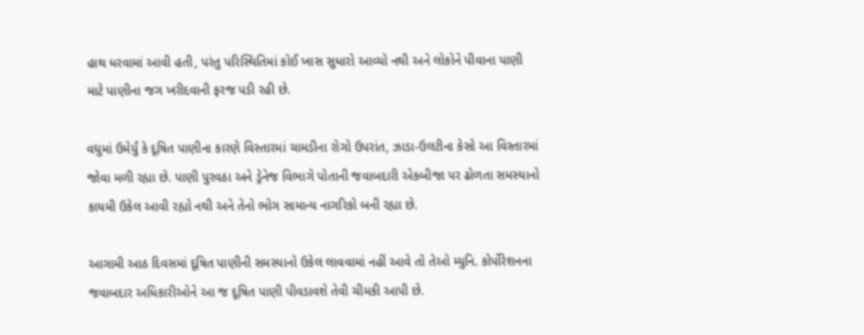હાથ ધરવામાં આવી હતી, પરંતુ પરિસ્થિતિમાં કોઈ ખાસ સુધારો આવ્યો નથી અને લોકોને પીવાના પાણી માટે પાણીના જગ ખરીદવાની ફરજ પડી રહી છે.

વધુમાં ઉમેર્યું કે દૂષિત પાણીના કારણે વિસ્તારમાં ચામડીના રોગો ઉપરાંત, ઝાડા-ઉલટીના કેસો આ વિસ્તારમાં જોવા મળી રહ્યા છે. પાણી પુરવઠા અને ડ્રેનેજ વિભાગે પોતાની જવાબદારી એકબીજા પર ઢોળતા સમસ્યાનો કાયમી ઉકેલ આવી રહ્યો નથી અને તેનો ભોગ સામાન્ય નાગરિકો બની રહ્યા છે.

આગામી આઠ દિવસમાં દૂષિત પાણીની સમસ્યાનો ઉકેલ લાવવામાં નહીં આવે તો તેઓ મ્યુનિ. કોર્પોરેશનના જવાબદાર અધિકારીઓને આ જ દૂષિત પાણી પીવડાવશે તેવી ચીમકી આપી છે.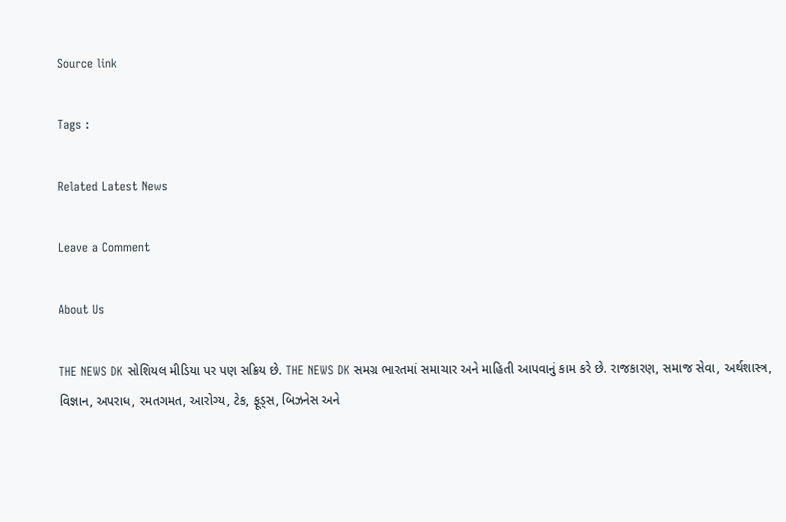Source link

Tags :

Related Latest News

Leave a Comment

About Us

THE NEWS DK સોશિયલ મીડિયા પર પણ સક્રિય છે. THE NEWS DK સમગ્ર ભારતમાં સમાચાર અને માહિતી આપવાનું કામ કરે છે. રાજકારણ, સમાજ સેવા, અર્થશાસ્ત્ર, વિજ્ઞાન, અપરાધ, રમતગમત, આરોગ્ય, ટેક, ફૂડ્સ, બિઝનેસ અને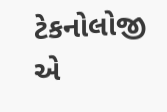ટેકનોલોજી એ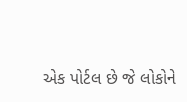એક પોર્ટલ છે જે લોકોને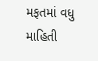મફતમાં વધુ માહિતી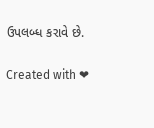ઉપલબ્ધ કરાવે છે.

Created with ❤